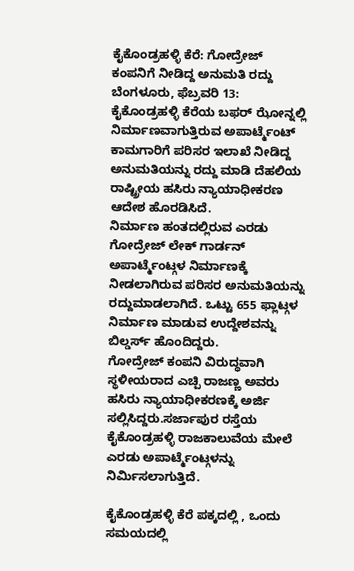ಕೈಕೊಂಡ್ರಹಳ್ಳಿ ಕೆರೆ: ಗೋದ್ರೇಜ್ ಕಂಪನಿಗೆ ನೀಡಿದ್ದ ಅನುಮತಿ ರದ್ದು
ಬೆಂಗಳೂರು, ಫೆಬ್ರವರಿ 13: ಕೈಕೊಂಡ್ರಹಳ್ಳಿ ಕೆರೆಯ ಬಫರ್ ಝೋನ್ನಲ್ಲಿ ನಿರ್ಮಾಣವಾಗುತ್ತಿರುವ ಅಪಾರ್ಟ್ಮೆಂಟ್ ಕಾಮಗಾರಿಗೆ ಪರಿಸರ ಇಲಾಖೆ ನೀಡಿದ್ದ ಅನುಮತಿಯನ್ನು ರದ್ದು ಮಾಡಿ ದೆಹಲಿಯ ರಾಷ್ಟ್ರೀಯ ಹಸಿರು ನ್ಯಾಯಾಧೀಕರಣ ಆದೇಶ ಹೊರಡಿಸಿದೆ.
ನಿರ್ಮಾಣ ಹಂತದಲ್ಲಿರುವ ಎರಡು ಗೋದ್ರೇಜ್ ಲೇಕ್ ಗಾರ್ಡನ್ ಅಪಾರ್ಟ್ಮೆಂಟ್ಗಳ ನಿರ್ಮಾಣಕ್ಕೆ ನೀಡಲಾಗಿರುವ ಪರಿಸರ ಅನುಮತಿಯನ್ನು ರದ್ದುಮಾಡಲಾಗಿದೆ. ಒಟ್ಟು 655 ಫ್ಲಾಟ್ಗಳ ನಿರ್ಮಾಣ ಮಾಡುವ ಉದ್ದೇಶವನ್ನು ಬಿಲ್ಡರ್ಸ್ ಹೊಂದಿದ್ದರು.
ಗೋದ್ರೇಜ್ ಕಂಪನಿ ವಿರುದ್ಧವಾಗಿ ಸ್ಥಳೀಯರಾದ ಎಚ್ಪಿ ರಾಜಣ್ಣ ಅವರು ಹಸಿರು ನ್ಯಾಯಾಧೀಕರಣಕ್ಕೆ ಅರ್ಜಿ ಸಲ್ಲಿಸಿದ್ದರು.ಸರ್ಜಾಪುರ ರಸ್ತೆಯ ಕೈಕೊಂಡ್ರಹಳ್ಳಿ ರಾಜಕಾಲುವೆಯ ಮೇಲೆ ಎರಡು ಅಪಾರ್ಟ್ಮೆಂಟ್ಗಳನ್ನು ನಿರ್ಮಿಸಲಾಗುತ್ತಿದೆ.

ಕೈಕೊಂಡ್ರಹಳ್ಳಿ ಕೆರೆ ಪಕ್ಕದಲ್ಲಿ , ಒಂದು ಸಮಯದಲ್ಲಿ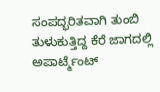ಸಂಪದ್ಭರಿತವಾಗಿ ತುಂಬಿ ತುಳುಕುತ್ತಿದ್ದ ಕೆರೆ ಜಾಗದಲ್ಲಿ ಅಪಾರ್ಟ್ಮೆಂಟ್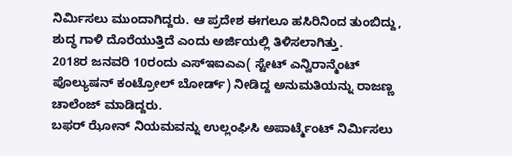ನಿರ್ಮಿಸಲು ಮುಂದಾಗಿದ್ದರು. ಆ ಪ್ರದೇಶ ಈಗಲೂ ಹಸಿರಿನಿಂದ ತುಂಬಿದ್ದು, ಶುದ್ಧ ಗಾಳಿ ದೊರೆಯುತ್ತಿದೆ ಎಂದು ಅರ್ಜಿಯಲ್ಲಿ ತಿಳಿಸಲಾಗಿತ್ತು.
2018ರ ಜನವರಿ 10ರಂದು ಎಸ್ಇಐಎಎ( ಸ್ಟೇಟ್ ಎನ್ವಿರಾನ್ಮೆಂಟ್ ಪೊಲ್ಯುಷನ್ ಕಂಟ್ರೋಲ್ ಬೋರ್ಡ್) ನೀಡಿದ್ದ ಅನುಮತಿಯನ್ನು ರಾಜಣ್ಣ ಚಾಲೆಂಜ್ ಮಾಡಿದ್ದರು.
ಬಫರ್ ಝೋನ್ ನಿಯಮವನ್ನು ಉಲ್ಲಂಘಿಸಿ ಅಪಾರ್ಟ್ಮೆಂಟ್ ನಿರ್ಮಿಸಲು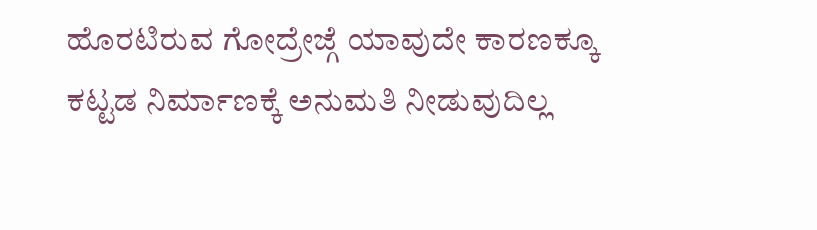ಹೊರಟಿರುವ ಗೋದ್ರೇಜ್ಗೆ ಯಾವುದೇ ಕಾರಣಕ್ಕೂ ಕಟ್ಟಡ ನಿರ್ಮಾಣಕ್ಕೆ ಅನುಮತಿ ನೀಡುವುದಿಲ್ಲ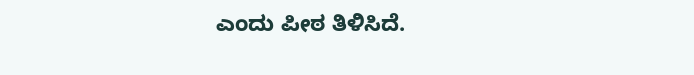ಎಂದು ಪೀಠ ತಿಳಿಸಿದೆ.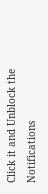Click it and Unblock the Notifications